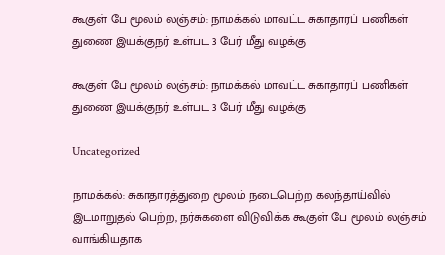கூகுள் பே மூலம் லஞ்சம்: நாமக்கல் மாவட்ட சுகாதாரப் பணிகள் துணை இயக்குநர் உள்பட 3 பேர் மீது வழக்கு

கூகுள் பே மூலம் லஞ்சம்: நாமக்கல் மாவட்ட சுகாதாரப் பணிகள் துணை இயக்குநர் உள்பட 3 பேர் மீது வழக்கு

Uncategorized

நாமக்கல்: சுகாதாரத்துறை மூலம் நடைபெற்ற கலந்தாய்வில் இடமாறுதல் பெற்ற, நர்சுகளை விடுவிக்க கூகுள் பே மூலம் லஞ்சம் வாங்கியதாக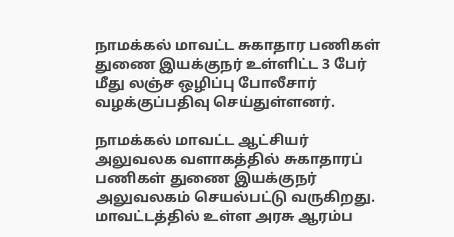நாமக்கல் மாவட்ட சுகாதார பணிகள் துணை இயக்குநர் உள்ளிட்ட 3 பேர் மீது லஞ்ச ஒழிப்பு போலீசார் வழக்குப்பதிவு செய்துள்ளனர்.

நாமக்கல் மாவட்ட ஆட்சியர் அலுவலக வளாகத்தில் சுகாதாரப் பணிகள் துணை இயக்குநர் அலுவலகம் செயல்பட்டு வருகிறது. மாவட்டத்தில் உள்ள அரசு ஆரம்ப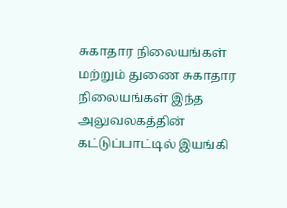சுகாதார நிலையங்கள் மற்றும் துணை சுகாதார நிலையங்கள் இந்த அலுவலகத்தின் கட்டுப்பாட்டில் இயங்கி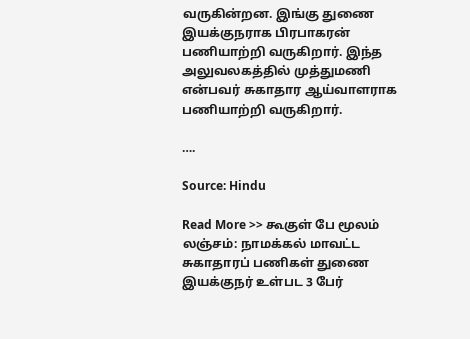வருகின்றன. இங்கு துணை இயக்குநராக பிரபாகரன் பணியாற்றி வருகிறார். இந்த அலுவலகத்தில் முத்துமணி என்பவர் சுகாதார ஆய்வாளராக பணியாற்றி வருகிறார்.

….

Source: Hindu

Read More >> கூகுள் பே மூலம் லஞ்சம்: நாமக்கல் மாவட்ட சுகாதாரப் பணிகள் துணை இயக்குநர் உள்பட 3 பேர்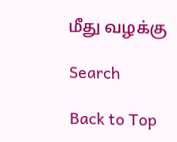மீது வழக்கு

Search

Back to Top